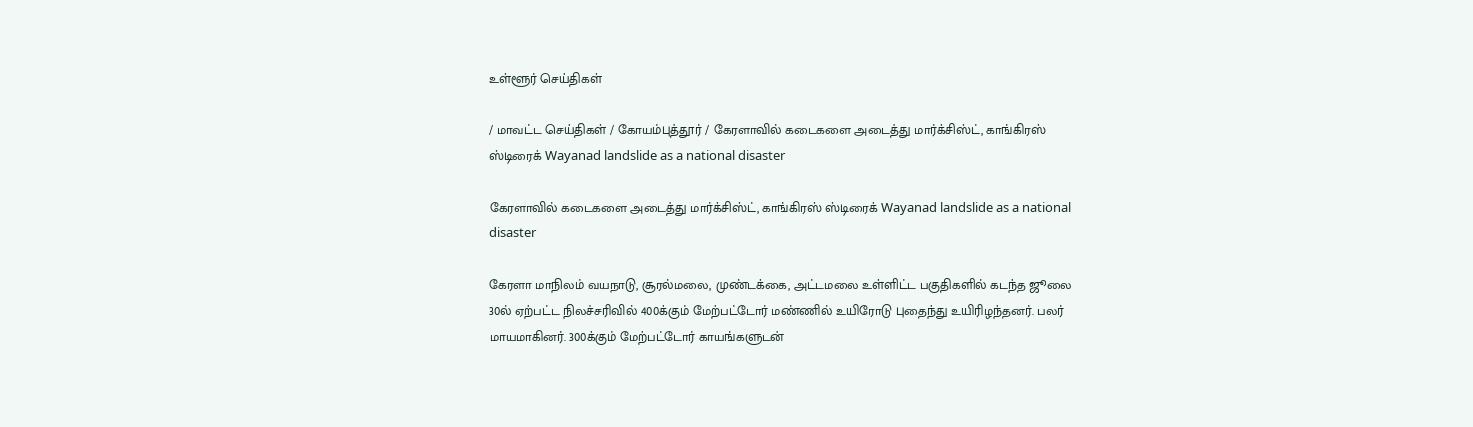உள்ளூர் செய்திகள்

/ மாவட்ட செய்திகள் / கோயம்புத்தூர் / கேரளாவில் கடைகளை அடைத்து மார்க்சிஸ்ட், காங்கிரஸ் ஸ்டிரைக் Wayanad landslide as a national disaster

கேரளாவில் கடைகளை அடைத்து மார்க்சிஸ்ட், காங்கிரஸ் ஸ்டிரைக் Wayanad landslide as a national disaster

கேரளா மாநிலம் வயநாடு, சூரல்மலை, முண்டக்கை, அட்டமலை உள்ளிட்ட பகுதிகளில் கடந்த ஜூலை 30ல் ஏற்பட்ட நிலச்சரிவில் 400க்கும் மேற்பட்டோர் மண்ணில் உயிரோடு புதைந்து உயிரிழந்தனர். பலர் மாயமாகினர். 300க்கும் மேற்பட்டோர் காயங்களுடன்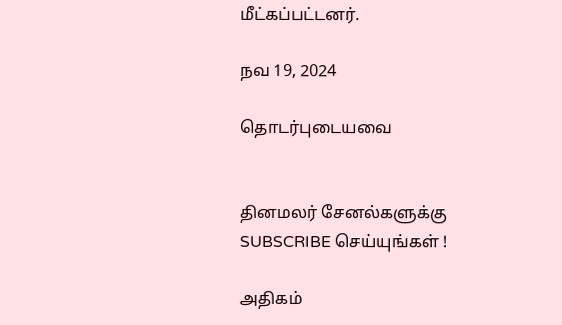மீட்கப்பட்டனர்.

நவ 19, 2024

தொடர்புடையவை


தினமலர் சேனல்களுக்கு SUBSCRIBE செய்யுங்கள் !

அதிகம்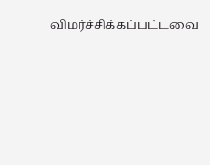விமர்ச்சிக்கப்பட்டவை